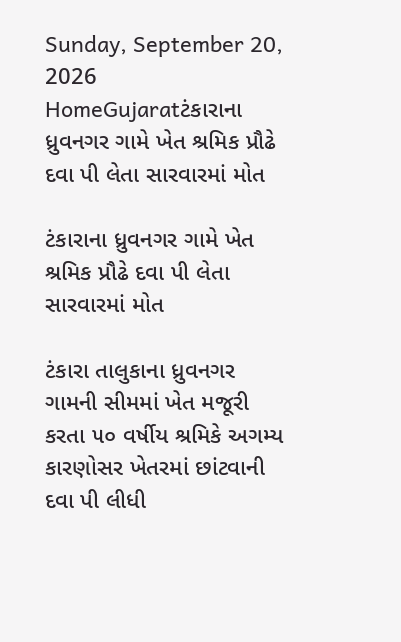Sunday, September 20, 2026
HomeGujaratટંકારાના ધ્રુવનગર ગામે ખેત શ્રમિક પ્રૌઢે દવા પી લેતા સારવારમાં મોત

ટંકારાના ધ્રુવનગર ગામે ખેત શ્રમિક પ્રૌઢે દવા પી લેતા સારવારમાં મોત

ટંકારા તાલુકાના ધ્રુવનગર ગામની સીમમાં ખેત મજૂરી કરતા ૫૦ વર્ષીય શ્રમિકે અગમ્ય કારણોસર ખેતરમાં છાંટવાની દવા પી લીધી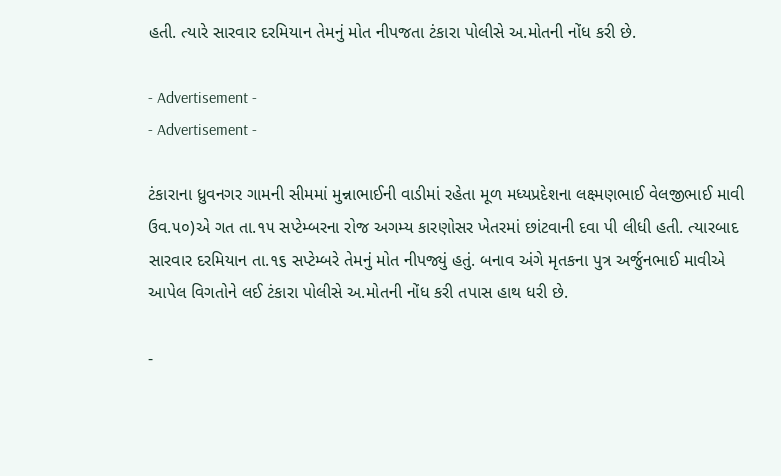હતી. ત્યારે સારવાર દરમિયાન તેમનું મોત નીપજતા ટંકારા પોલીસે અ.મોતની નોંધ કરી છે.

- Advertisement -
- Advertisement -

ટંકારાના ધ્રુવનગર ગામની સીમમાં મુન્નાભાઈની વાડીમાં રહેતા મૂળ મધ્યપ્રદેશના લક્ષ્મણભાઈ વેલજીભાઈ માવી ઉવ.૫૦)એ ગત તા.૧૫ સપ્ટેમ્બરના રોજ અગમ્ય કારણોસર ખેતરમાં છાંટવાની દવા પી લીધી હતી. ત્યારબાદ સારવાર દરમિયાન તા.૧૬ સપ્ટેમ્બરે તેમનું મોત નીપજ્યું હતું. બનાવ અંગે મૃતકના પુત્ર અર્જુનભાઈ માવીએ આપેલ વિગતોને લઈ ટંકારા પોલીસે અ.મોતની નોંધ કરી તપાસ હાથ ધરી છે.

-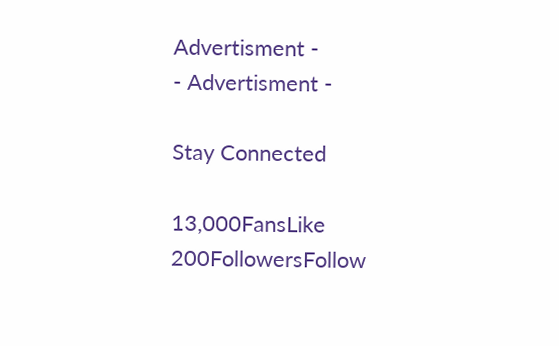Advertisment -
- Advertisment -

Stay Connected

13,000FansLike
200FollowersFollow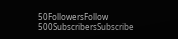50FollowersFollow
500SubscribersSubscribe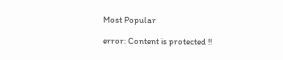Most Popular

error: Content is protected !!